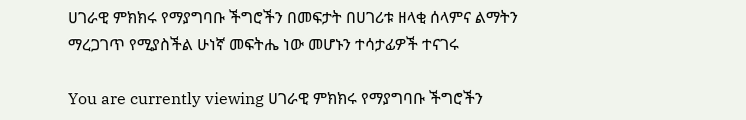ሀገራዊ ምክክሩ የማያግባቡ ችግሮችን በመፍታት በሀገሪቱ ዘላቂ ሰላምና ልማትን ማረጋገጥ የሚያስችል ሁነኛ መፍትሔ ነው መሆኑን ተሳታፊዎች ተናገሩ

You are currently viewing ሀገራዊ ምክክሩ የማያግባቡ ችግሮችን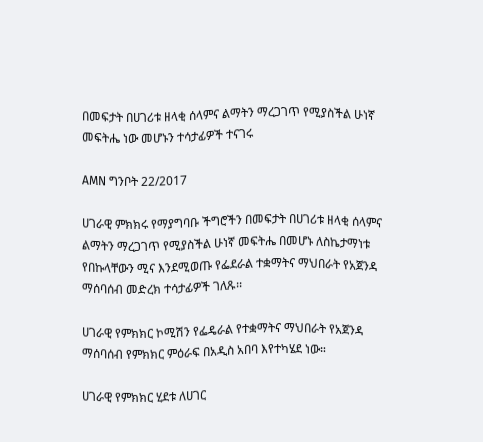በመፍታት በሀገሪቱ ዘላቂ ሰላምና ልማትን ማረጋገጥ የሚያስችል ሁነኛ መፍትሔ ነው መሆኑን ተሳታፊዎች ተናገሩ

AMN ግንቦት 22/2017

ሀገራዊ ምክክሩ የማያግባቡ ችግሮችን በመፍታት በሀገሪቱ ዘላቂ ሰላምና ልማትን ማረጋገጥ የሚያስችል ሁነኛ መፍትሔ በመሆኑ ለስኬታማነቱ የበኩላቸውን ሚና እንደሚወጡ የፌደራል ተቋማትና ማህበራት የአጀንዳ ማሰባሰብ መድረክ ተሳታፊዎች ገለጹ፡፡

ሀገራዊ የምክክር ኮሚሽን የፌዴራል የተቋማትና ማህበራት የአጀንዳ ማሰባሰብ የምክክር ምዕራፍ በአዲስ አበባ እየተካሄደ ነው።

ሀገራዊ የምክክር ሂደቱ ለሀገር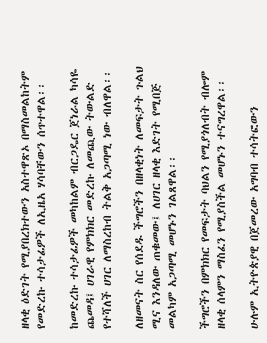ዘላቂ ዕድገት የሚያበረክተውን አስተዋጽኦ በማስመልከትም የመድረኩ ተሳታፊዎች ለኢዜአ ሃሳባቸውን ሰጥተዋል፡፡

ከመድረኩ ተሳታፊዎች መካከልም ብርጋዴር ጀነራል ካሳዬ ጨመዳ፤ ሀገራዊ የምክክር መድረኩ ለመጪው ትውልድ የተሻለች ሀገር ለማስረከብ ትልቅ አጋጣሚ ነው ብለዋል፡፡

ለዘመናት ስር የሰደዱ ችግሮችን በዘላቂነት ለመፍታት ጉልህ ሚና እንዳለው ጠቁመው፤ ለሀገር ዘላቂ እድገት የሚበጅ መልካም አጋጣሚ መሆኑን ገልጸዋል፡፡

ችግሮችን በምክክር የመፍታት ባህልን የሚያጎለብት ብሎም ዘላቂ ሰላምን ማስፈን የሚያስችል መሆኑን ተናግረዋል፡፡

ሁሉም ኢትዮጵያዊ በጀመረው አግባብ ተሳትፎውን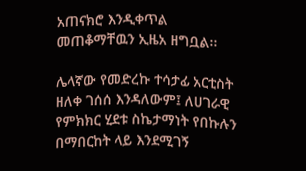አጠናክሮ እንዲቀጥል መጠቆማቸዉን ኢዜአ ዘግቧል፡፡

ሌላኛው የመድረኩ ተሳታፊ አርቲስት ዘለቀ ገሰሰ እንዳለውም፤ ለሀገራዊ የምክክር ሂደቱ ስኬታማነት የበኩሉን በማበርከት ላይ እንደሚገኝ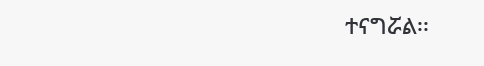ተናግሯል፡፡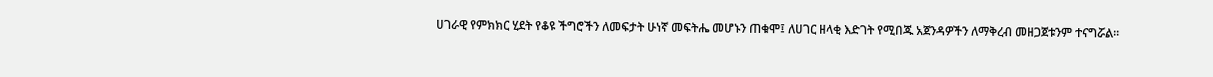ሀገራዊ የምክክር ሂደት የቆዩ ችግሮችን ለመፍታት ሁነኛ መፍትሔ መሆኑን ጠቁሞ፤ ለሀገር ዘላቂ እድገት የሚበጁ አጀንዳዎችን ለማቅረብ መዘጋጀቱንም ተናግሯል፡፡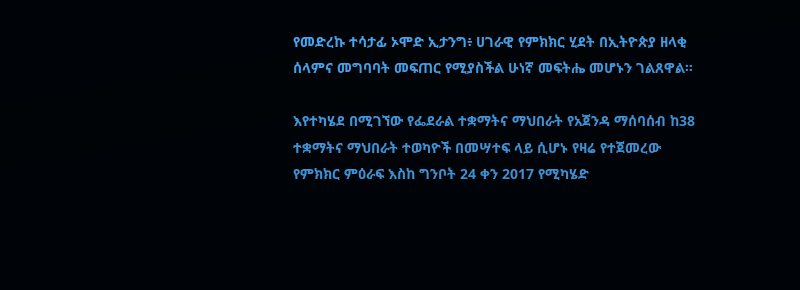የመድረኩ ተሳታፊ ኦሞድ ኢታንግ፥ ሀገራዊ የምክክር ሂደት በኢትዮጵያ ዘላቂ ሰላምና መግባባት መፍጠር የሚያስችል ሁነኛ መፍትሔ መሆኑን ገልጸዋል፡፡

እየተካሄደ በሚገኘው የፌደራል ተቋማትና ማህበራት የአጀንዳ ማሰባሰብ ከ38 ተቋማትና ማህበራት ተወካዮች በመሣተፍ ላይ ሲሆኑ የዛሬ የተጀመረው የምክክር ምዕራፍ እስከ ግንቦት 24 ቀን 2017 የሚካሄድ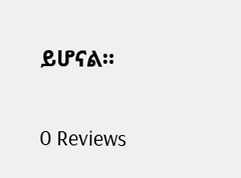ይሆናል።

0 Reviews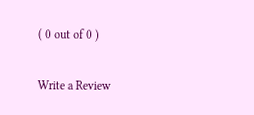( 0 out of 0 )

Write a Review